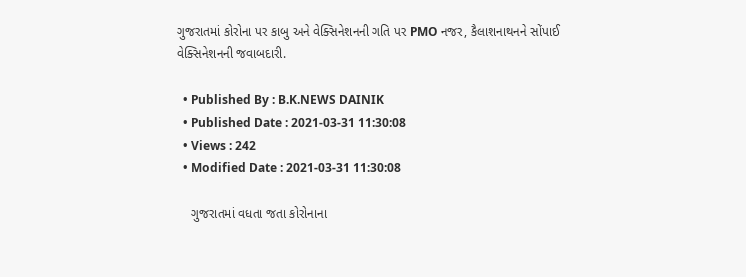ગુજરાતમાં કોરોના પર કાબુ અને વેક્સિનેશનની ગતિ પર PMO નજર, કૈલાશનાથનને સોંપાઈ વેક્સિનેશનની જવાબદારી.

  • Published By : B.K.NEWS DAINIK
  • Published Date : 2021-03-31 11:30:08
  • Views : 242
  • Modified Date : 2021-03-31 11:30:08

    ગુજરાતમાં વધતા જતા કોરોનાના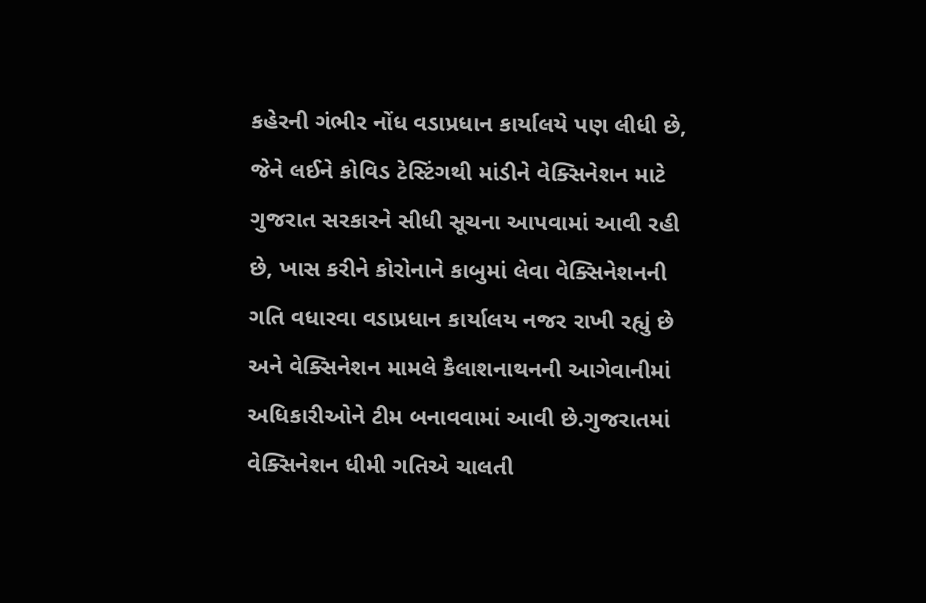કહેરની ગંભીર નોંધ વડાપ્રધાન કાર્યાલયે પણ લીધી છે, જેને લઈને કોવિડ ટેસ્ટિંગથી માંડીને વેક્સિનેશન માટે ગુજરાત સરકારને સીધી સૂચના આપવામાં આવી રહી છે, ખાસ કરીને કોરોનાને કાબુમાં લેવા વેક્સિનેશનની ગતિ વધારવા વડાપ્રધાન કાર્યાલય નજર રાખી રહ્યું છે અને વેક્સિનેશન મામલે કૈલાશનાથનની આગેવાનીમાં અધિકારીઓને ટીમ બનાવવામાં આવી છે.ગુજરાતમાં વેક્સિનેશન ધીમી ગતિએ ચાલતી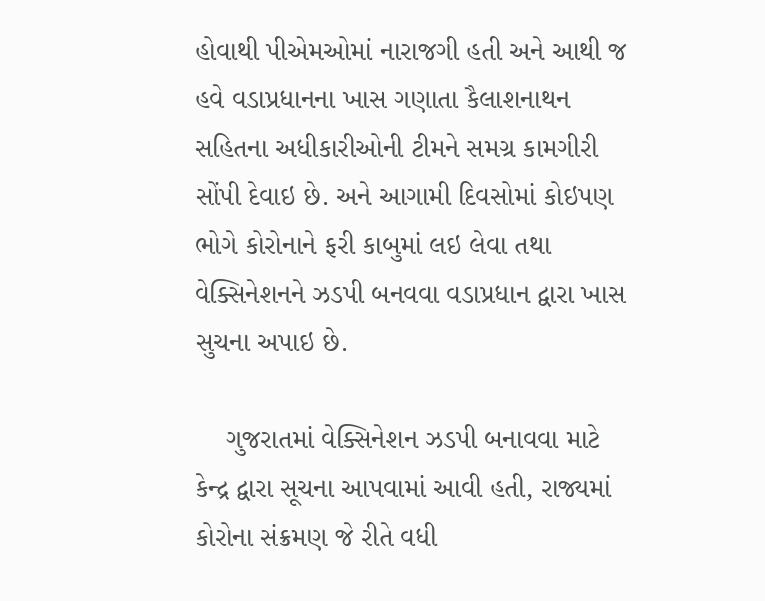હોવાથી પીએમઓમાં નારાજગી હતી અને આથી જ હવે વડાપ્રધાનના ખાસ ગણાતા કૈલાશનાથન સહિતના અધીકારીઓની ટીમને સમગ્ર કામગીરી સોંપી દેવાઇ છે. અને આગામી દિવસોમાં કોઇપણ ભોગે કોરોનાને ફરી કાબુમાં લઇ લેવા તથા વેક્સિનેશનને ઝડપી બનવવા વડાપ્રધાન દ્વારા ખાસ સુચના અપાઇ છે.

    ગુજરાતમાં વેક્સિનેશન ઝડપી બનાવવા માટે કેન્દ્ર દ્વારા સૂચના આપવામાં આવી હતી, રાજ્યમાં કોરોના સંક્રમણ જે રીતે વધી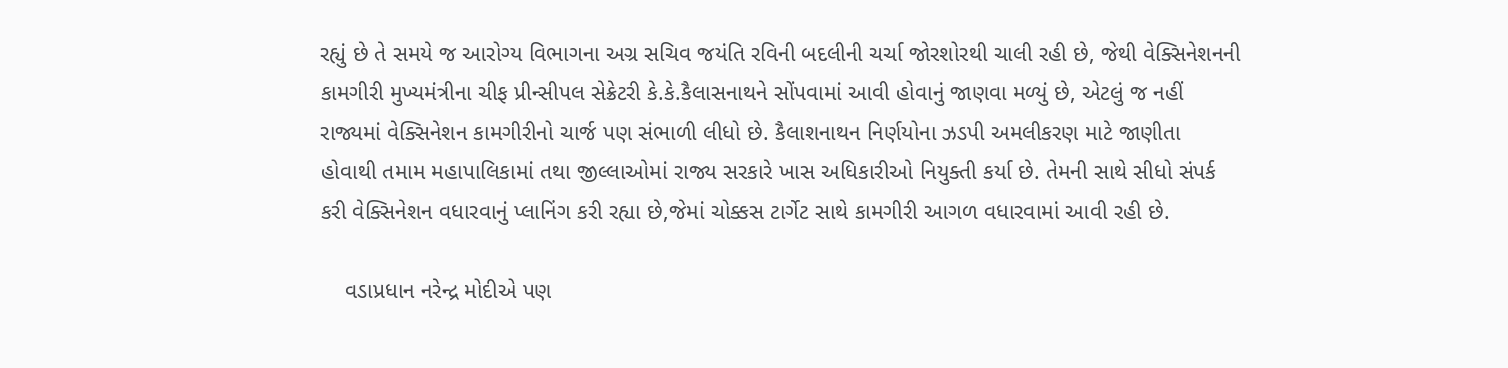રહ્યું છે તે સમયે જ આરોગ્ય વિભાગના અગ્ર સચિવ જયંતિ રવિની બદલીની ચર્ચા જોરશોરથી ચાલી રહી છે, જેથી વેક્સિનેશનની કામગીરી મુખ્યમંત્રીના ચીફ પ્રીન્સીપલ સેક્રેટરી કે.કે.કૈલાસનાથને સોંપવામાં આવી હોવાનું જાણવા મળ્યું છે, એટલું જ નહીં રાજ્યમાં વેક્સિનેશન કામગીરીનો ચાર્જ પણ સંભાળી લીધો છે. કૈલાશનાથન નિર્ણયોના ઝડપી અમલીકરણ માટે જાણીતા હોવાથી તમામ મહાપાલિકામાં તથા જીલ્લાઓમાં રાજ્ય સરકારે ખાસ અધિકારીઓ નિયુક્તી કર્યા છે. તેમની સાથે સીધો સંપર્ક કરી વેક્સિનેશન વધારવાનું પ્લાનિંગ કરી રહ્યા છે,જેમાં ચોક્કસ ટાર્ગેટ સાથે કામગીરી આગળ વધારવામાં આવી રહી છે.

    વડાપ્રધાન નરેન્દ્ર મોદીએ પણ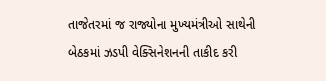તાજેતરમાં જ રાજ્યોના મુખ્યમંત્રીઓ સાથેની બેઠકમાં ઝડપી વેક્સિનેશનની તાકીદ કરી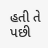હતી તે પછી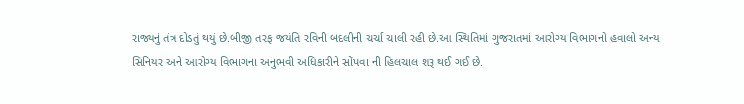રાજ્યનું તંત્ર દોડતું થયું છે.બીજી તરફ જયંતિ રવિની બદલીની ચર્ચા ચાલી રહી છે.આ સ્થિતિમાં ગુજરાતમાં આરોગ્ય વિભાગનો હવાલો અન્ય સિનિયર અને આરોગ્ય વિભાગના અનુભવી અધિકારીને સોંપવા ની હિલચાલ શરૂ થઈ ગઈ છે.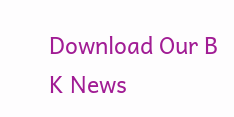Download Our B K News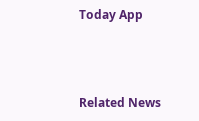Today App



Related News